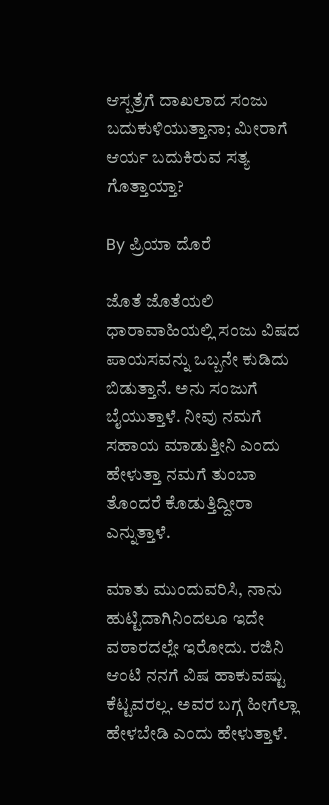ಆಸ್ಪತ್ರೆಗೆ ದಾಖಲಾದ ಸಂಜು ಬದುಕುಳಿಯುತ್ತಾನಾ; ಮೀರಾಗೆ ಆರ್ಯ ಬದುಕಿರುವ ಸತ್ಯ ಗೊತ್ತಾಯ್ತಾ?

By ಪ್ರಿಯಾ ದೊರೆ

ಜೊತೆ ಜೊತೆಯಲಿ ಧಾರಾವಾಹಿಯಲ್ಲಿ ಸಂಜು ವಿಷದ ಪಾಯಸವನ್ನು ಒಬ್ಬನೇ ಕುಡಿದು ಬಿಡುತ್ತಾನೆ. ಅನು ಸಂಜುಗೆ ಬೈಯುತ್ತಾಳೆ. ನೀವು ನಮಗೆ ಸಹಾಯ ಮಾಡುತ್ತೀನಿ ಎಂದು ಹೇಳುತ್ತಾ ನಮಗೆ ತುಂಬಾ ತೊಂದರೆ ಕೊಡುತ್ತಿದ್ದೀರಾ ಎನ್ನುತ್ತಾಳೆ.

ಮಾತು ಮುಂದುವರಿಸಿ, ನಾನು ಹುಟ್ಟಿದಾಗಿನಿಂದಲೂ ಇದೇ ವಠಾರದಲ್ಲೇ ಇರೋದು. ರಜಿನಿ ಆಂಟಿ ನನಗೆ ವಿಷ ಹಾಕುವಷ್ಟು ಕೆಟ್ಟವರಲ್ಲ. ಅವರ ಬಗ್ಗ ಹೀಗೆಲ್ಲಾ ಹೇಳಬೇಡಿ ಎಂದು ಹೇಳುತ್ತಾಳೆ.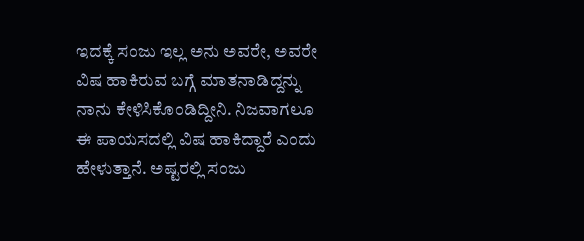ಇದಕ್ಕೆ ಸಂಜು ಇಲ್ಲ ಅನು ಅವರೇ, ಅವರೇ ವಿಷ ಹಾಕಿರುವ ಬಗ್ಗೆ ಮಾತನಾಡಿದ್ದನ್ನು ನಾನು ಕೇಳಿಸಿಕೊಂಡಿದ್ದೀನಿ. ನಿಜವಾಗಲೂ ಈ ಪಾಯಸದಲ್ಲಿ ವಿಷ ಹಾಕಿದ್ದಾರೆ ಎಂದು ಹೇಳುತ್ತಾನೆ. ಅಷ್ಟರಲ್ಲಿ ಸಂಜು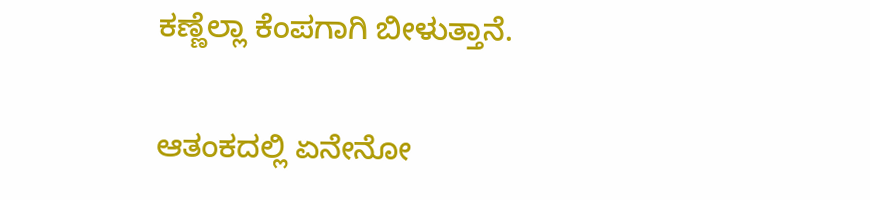ಕಣ್ಣೆಲ್ಲಾ ಕೆಂಪಗಾಗಿ ಬೀಳುತ್ತಾನೆ.

ಆತಂಕದಲ್ಲಿ ಏನೇನೋ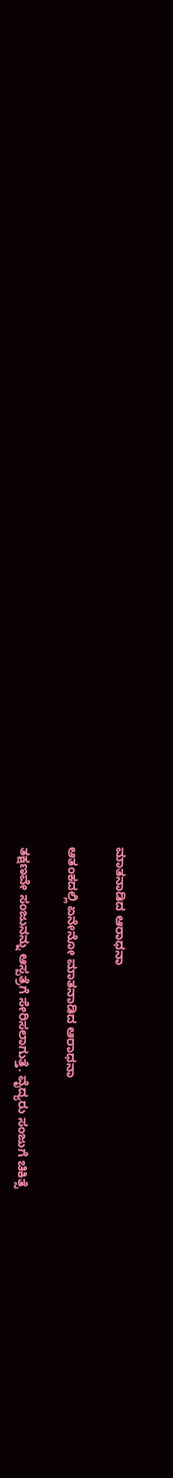ಮಾತನಾಡಿದ ಆರಾಧನಾ

ಆತಂಕದಲ್ಲಿ ಏನೇನೋ ಮಾತನಾಡಿದ ಆರಾಧನಾ

ತಕ್ಷಣವೇ ಸಂಜುನನ್ನು ಆಸ್ಪತ್ರೆಗೆ ಸೇರಿಸಲಾಗುತ್ತೆ. ವೈದ್ಯರು ಸಂಜುಗೆ ಚಿಕಿತ್ಸೆ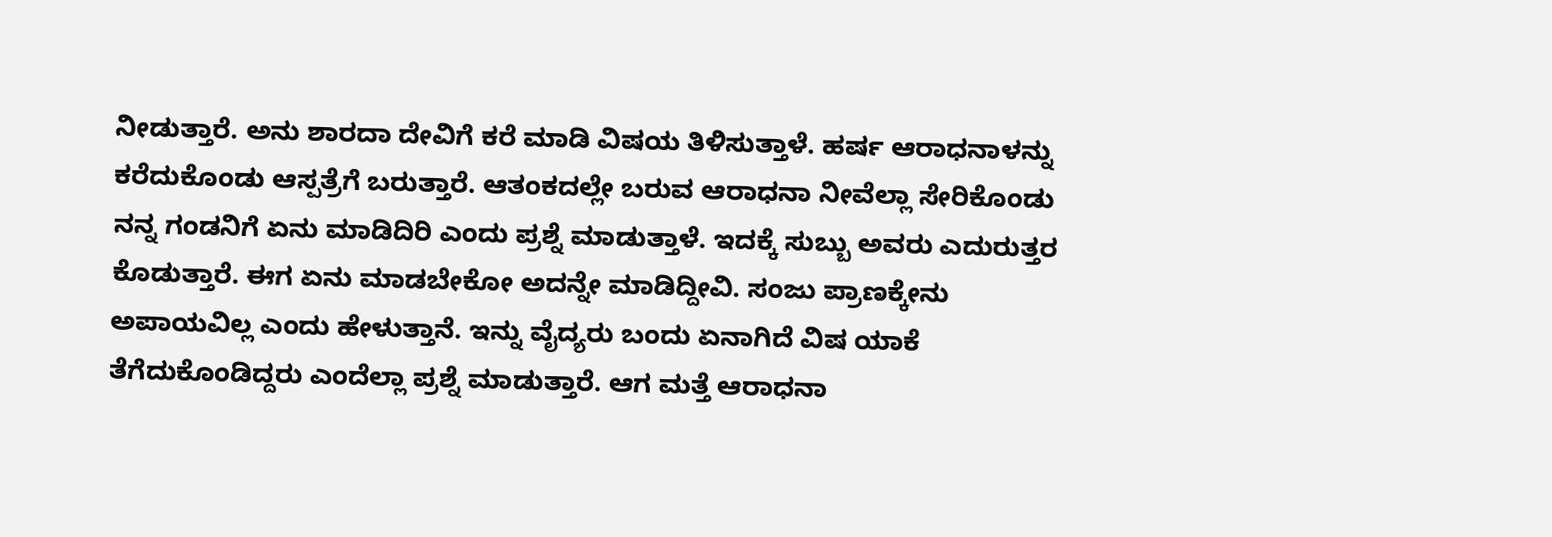ನೀಡುತ್ತಾರೆ. ಅನು ಶಾರದಾ ದೇವಿಗೆ ಕರೆ ಮಾಡಿ ವಿಷಯ ತಿಳಿಸುತ್ತಾಳೆ. ಹರ್ಷ ಆರಾಧನಾಳನ್ನು ಕರೆದುಕೊಂಡು ಆಸ್ಪತ್ರೆಗೆ ಬರುತ್ತಾರೆ. ಆತಂಕದಲ್ಲೇ ಬರುವ ಆರಾಧನಾ ನೀವೆಲ್ಲಾ ಸೇರಿಕೊಂಡು ನನ್ನ ಗಂಡನಿಗೆ ಏನು ಮಾಡಿದಿರಿ ಎಂದು ಪ್ರಶ್ನೆ ಮಾಡುತ್ತಾಳೆ. ಇದಕ್ಕೆ ಸುಬ್ಬು ಅವರು ಎದುರುತ್ತರ ಕೊಡುತ್ತಾರೆ. ಈಗ ಏನು ಮಾಡಬೇಕೋ ಅದನ್ನೇ ಮಾಡಿದ್ದೀವಿ. ಸಂಜು ಪ್ರಾಣಕ್ಕೇನು ಅಪಾಯವಿಲ್ಲ ಎಂದು ಹೇಳುತ್ತಾನೆ. ಇನ್ನು ವೈದ್ಯರು ಬಂದು ಏನಾಗಿದೆ ವಿಷ ಯಾಕೆ ತೆಗೆದುಕೊಂಡಿದ್ದರು ಎಂದೆಲ್ಲಾ ಪ್ರಶ್ನೆ ಮಾಡುತ್ತಾರೆ. ಆಗ ಮತ್ತೆ ಆರಾಧನಾ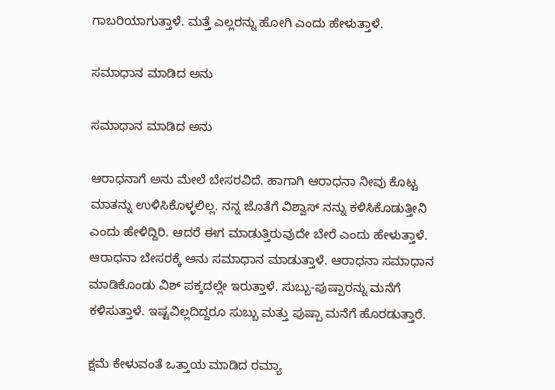ಗಾಬರಿಯಾಗುತ್ತಾಳೆ. ಮತ್ತೆ ಎಲ್ಲರನ್ನು ಹೋಗಿ ಎಂದು ಹೇಳುತ್ತಾಳೆ.

ಸಮಾಧಾನ ಮಾಡಿದ ಅನು

ಸಮಾಧಾನ ಮಾಡಿದ ಅನು

ಆರಾಧನಾಗೆ ಅನು ಮೇಲೆ ಬೇಸರವಿದೆ. ಹಾಗಾಗಿ ಆರಾಧನಾ ನೀವು ಕೊಟ್ಟ ಮಾತನ್ನು ಉಳಿಸಿಕೊಳ್ಳಲಿಲ್ಲ. ನನ್ನ ಜೊತೆಗೆ ವಿಶ್ವಾಸ್ ನನ್ನು ಕಳಿಸಿಕೊಡುತ್ತೀನಿ ಎಂದು ಹೇಳಿದ್ದಿರಿ. ಆದರೆ ಈಗ ಮಾಡುತ್ತಿರುವುದೇ ಬೇರೆ ಎಂದು ಹೇಳುತ್ತಾಳೆ. ಆರಾಧನಾ ಬೇಸರಕ್ಕೆ ಅನು ಸಮಾಧಾನ ಮಾಡುತ್ತಾಳೆ. ಆರಾಧನಾ ಸಮಾಧಾನ ಮಾಡಿಕೊಂಡು ವಿಶ್ ಪಕ್ಕದಲ್ಲೇ ಇರುತ್ತಾಳೆ. ಸುಬ್ಬು-ಪುಷ್ಪಾರನ್ನು ಮನೆಗೆ ಕಳಿಸುತ್ತಾಳೆ. ಇಷ್ಟವಿಲ್ಲದಿದ್ದರೂ ಸುಬ್ಬು ಮತ್ತು ಪುಷ್ಪಾ ಮನೆಗೆ ಹೊರಡುತ್ತಾರೆ.

ಕ್ಷಮೆ ಕೇಳುವಂತೆ ಒತ್ತಾಯ ಮಾಡಿದ ರಮ್ಯಾ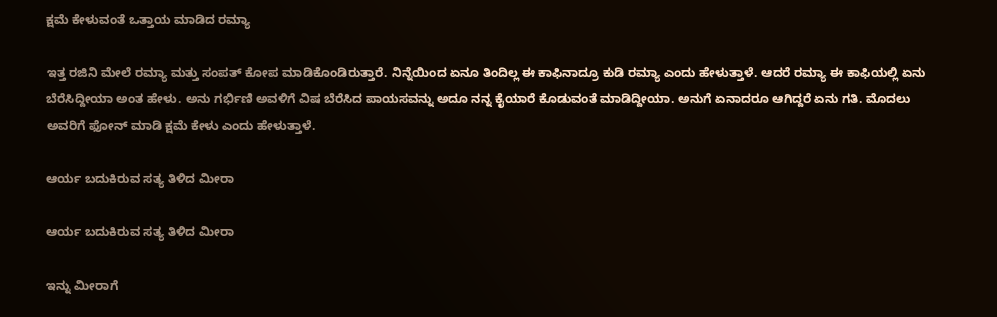ಕ್ಷಮೆ ಕೇಳುವಂತೆ ಒತ್ತಾಯ ಮಾಡಿದ ರಮ್ಯಾ

ಇತ್ತ ರಜಿನಿ ಮೇಲೆ ರಮ್ಯಾ ಮತ್ತು ಸಂಪತ್ ಕೋಪ ಮಾಡಿಕೊಂಡಿರುತ್ತಾರೆ. ನಿನ್ನೆಯಿಂದ ಏನೂ ತಿಂದಿಲ್ಲ ಈ ಕಾಫಿನಾದ್ರೂ ಕುಡಿ ರಮ್ಯಾ ಎಂದು ಹೇಳುತ್ತಾಳೆ. ಆದರೆ ರಮ್ಯಾ ಈ ಕಾಫಿಯಲ್ಲಿ ಏನು ಬೆರೆಸಿದ್ದೀಯಾ ಅಂತ ಹೇಳು. ಅನು ಗರ್ಭಿಣಿ ಅವಳಿಗೆ ವಿಷ ಬೆರೆಸಿದ ಪಾಯಸವನ್ನು ಅದೂ ನನ್ನ ಕೈಯಾರೆ ಕೊಡುವಂತೆ ಮಾಡಿದ್ದೀಯಾ. ಅನುಗೆ ಏನಾದರೂ ಆಗಿದ್ದರೆ ಏನು ಗತಿ. ಮೊದಲು ಅವರಿಗೆ ಫೋನ್ ಮಾಡಿ ಕ್ಷಮೆ ಕೇಳು ಎಂದು ಹೇಳುತ್ತಾಳೆ.

ಆರ್ಯ ಬದುಕಿರುವ ಸತ್ಯ ತಿಳಿದ ಮೀರಾ

ಆರ್ಯ ಬದುಕಿರುವ ಸತ್ಯ ತಿಳಿದ ಮೀರಾ

ಇನ್ನು ಮೀರಾಗೆ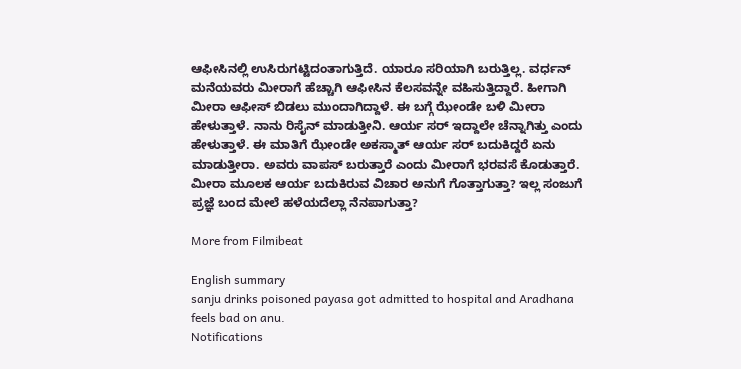ಆಫೀಸಿನಲ್ಲಿ ಉಸಿರುಗಟ್ಟಿದಂತಾಗುತ್ತಿದೆ. ಯಾರೂ ಸರಿಯಾಗಿ ಬರುತ್ತಿಲ್ಲ. ವರ್ಧನ್ ಮನೆಯವರು ಮೀರಾಗೆ ಹೆಚ್ಚಾಗಿ ಆಫೀಸಿನ ಕೆಲಸವನ್ನೇ ವಹಿಸುತ್ತಿದ್ದಾರೆ. ಹೀಗಾಗಿ ಮೀರಾ ಆಫೀಸ್ ಬಿಡಲು ಮುಂದಾಗಿದ್ದಾಳೆ. ಈ ಬಗ್ಗೆ ಝೇಂಡೇ ಬಳಿ ಮೀರಾ ಹೇಳುತ್ತಾಳೆ. ನಾನು ರಿಸೈನ್ ಮಾಡುತ್ತೀನಿ. ಆರ್ಯ ಸರ್ ಇದ್ದಾಲೇ ಚೆನ್ನಾಗಿತ್ತು ಎಂದು ಹೇಳುತ್ತಾಳೆ. ಈ ಮಾತಿಗೆ ಝೇಂಡೇ ಅಕಸ್ಮಾತ್ ಆರ್ಯ ಸರ್ ಬದುಕಿದ್ದರೆ ಏನು ಮಾಡುತ್ತೀರಾ. ಅವರು ವಾಪಸ್ ಬರುತ್ತಾರೆ ಎಂದು ಮೀರಾಗೆ ಭರವಸೆ ಕೊಡುತ್ತಾರೆ. ಮೀರಾ ಮೂಲಕ ಆರ್ಯ ಬದುಕಿರುವ ವಿಚಾರ ಅನುಗೆ ಗೊತ್ತಾಗುತ್ತಾ? ಇಲ್ಲ ಸಂಜುಗೆ ಪ್ರಜ್ಞೆ ಬಂದ ಮೇಲೆ ಹಳೆಯದೆಲ್ಲಾ ನೆನಪಾಗುತ್ತಾ?

More from Filmibeat

English summary
sanju drinks poisoned payasa got admitted to hospital and Aradhana feels bad on anu.
Notifications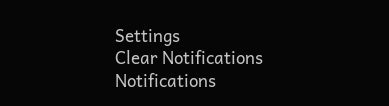Settings
Clear Notifications
Notifications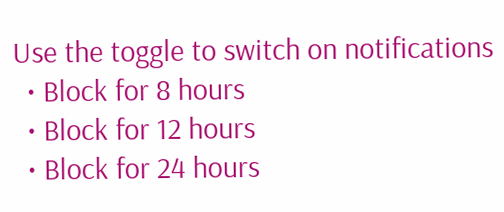Use the toggle to switch on notifications
  • Block for 8 hours
  • Block for 12 hours
  • Block for 24 hours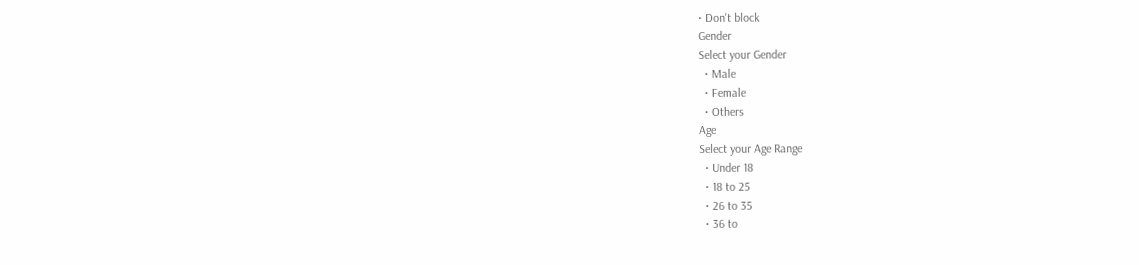• Don't block
Gender
Select your Gender
  • Male
  • Female
  • Others
Age
Select your Age Range
  • Under 18
  • 18 to 25
  • 26 to 35
  • 36 to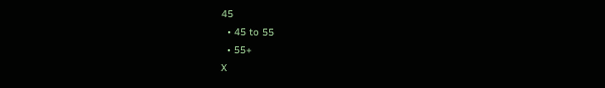45
  • 45 to 55
  • 55+
X